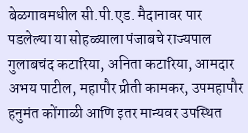बेळगावमधील सी.पी.एड. मैदानावर पार पडलेल्या या सोहळ्याला पंजाबचे राज्यपाल गुलाबचंद कटारिया, अनिता कटारिया, आमदार अभय पाटील, महापौर प्रीती कामकर, उपमहापौर हनुमंत कोंगाळी आणि इतर मान्यवर उपस्थित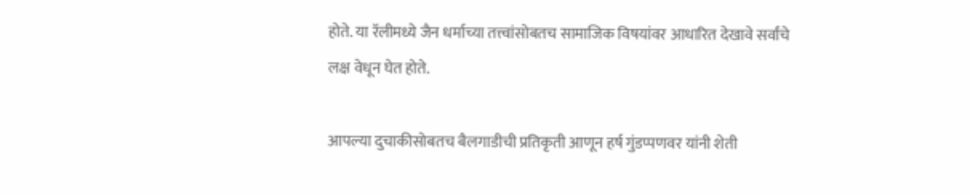होते. या रॅलीमध्ये जैन धर्माच्या तत्त्वांसोबतच सामाजिक विषयांवर आधारित देखावे सर्वांचे लक्ष वेधून घेत होते.

आपल्या दुचाकीसोबतच बैलगाडीची प्रतिकृती आणून हर्ष गुंडप्पणवर यांनी शेती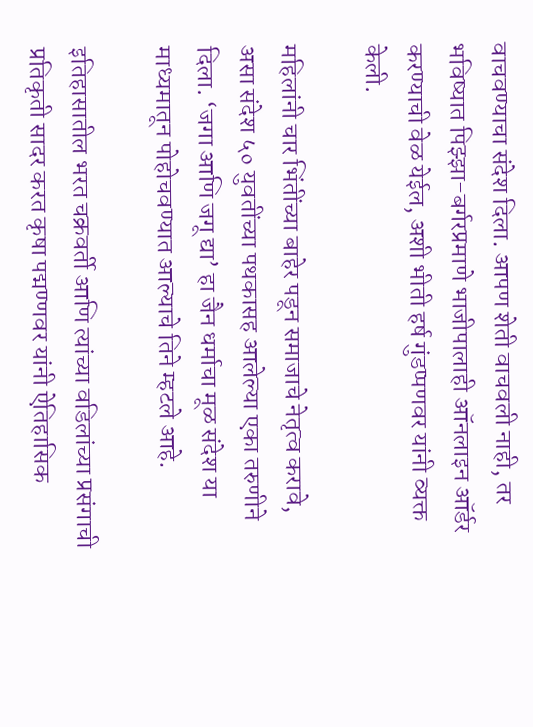वाचवण्याचा संदेश दिला. आपण शेती वाचवली नाही, तर भविष्यात पिझ्झा-बर्गरप्रमाणे भाजीपालाही ऑनलाइन ऑर्डर करण्याची वेळ येईल, अशी भीती हर्ष गुंडप्पणवर यांनी व्यक्त केली.

महिलांनी चार भिंतींच्या बाहेर पडून समाजाचे नेतृत्व करावे, असा संदेश ५० युवतींच्या पथकासह आलेल्या एका तरुणीने दिला. ‘जगा आणि जगू द्या’ हा जैन धर्माचा मूळ संदेश या माध्यमातून पोहोचवण्यात आल्याचे तिने म्हटले आहे.

इतिहासातील भरत चक्रवर्ती आणि त्यांच्या वडिलांच्या प्रसंगाची प्रतिकृती सादर करत कृषा पद्मण्णवर यांनी ऐतिहासिक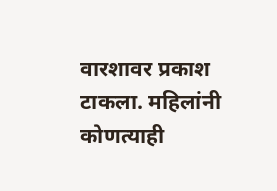वारशावर प्रकाश टाकला. महिलांनी कोणत्याही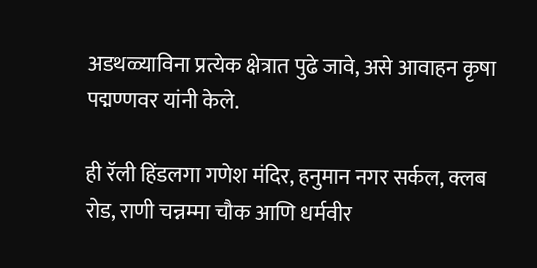अडथळ्याविना प्रत्येक क्षेत्रात पुढे जावे, असे आवाहन कृषा पद्मण्णवर यांनी केले.

ही रॅली हिंडलगा गणेश मंदिर, हनुमान नगर सर्कल, क्लब रोड, राणी चन्नम्मा चौक आणि धर्मवीर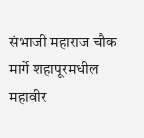संभाजी महाराज चौक मार्गे शहापूरमधील महावीर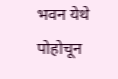भवन येथे पोहोचून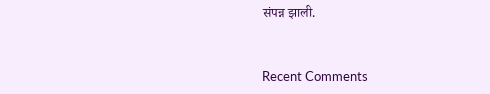संपन्न झाली.



Recent Comments